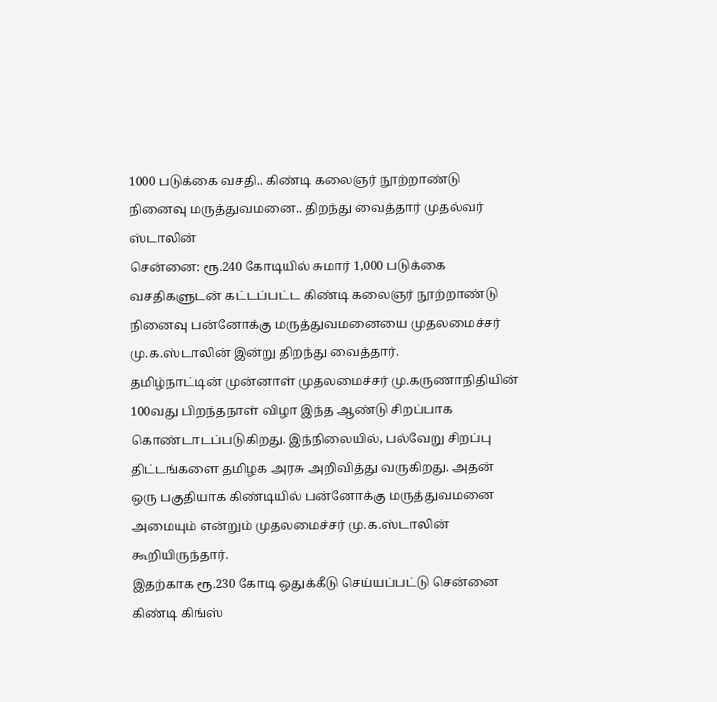1000 படுக்கை வசதி.. கிண்டி கலைஞர் நூற்றாண்டு நினைவு மருத்துவமனை.. திறந்து வைத்தார் முதல்வர் ஸ்டாலின்
சென்னை: ரூ.240 கோடியில் சுமார் 1,000 படுக்கை வசதிகளுடன் கட்டப்பட்ட கிண்டி கலைஞர் நூற்றாண்டு நினைவு பன்னோக்கு மருத்துவமனையை முதலமைச்சர் மு.க.ஸ்டாலின் இன்று திறந்து வைத்தார்.
தமிழ்நாட்டின் முன்னாள் முதலமைச்சர் மு.கருணாநிதியின் 100வது பிறந்தநாள் விழா இந்த ஆண்டு சிறப்பாக கொண்டாடப்படுகிறது. இந்நிலையில், பல்வேறு சிறப்பு திட்டங்களை தமிழக அரசு அறிவித்து வருகிறது. அதன் ஒரு பகுதியாக கிண்டியில் பன்னோக்கு மருத்துவமனை அமையும் என்றும் முதலமைச்சர் மு.க.ஸ்டாலின் கூறியிருந்தார்.
இதற்காக ரூ.230 கோடி ஒதுக்கீடு செய்யப்பட்டு சென்னை கிண்டி கிங்ஸ்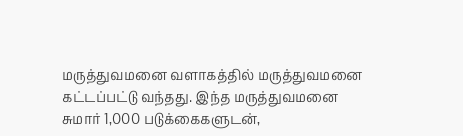மருத்துவமனை வளாகத்தில் மருத்துவமனை கட்டப்பட்டு வந்தது. இந்த மருத்துவமனை சுமார் 1,000 படுக்கைகளுடன்,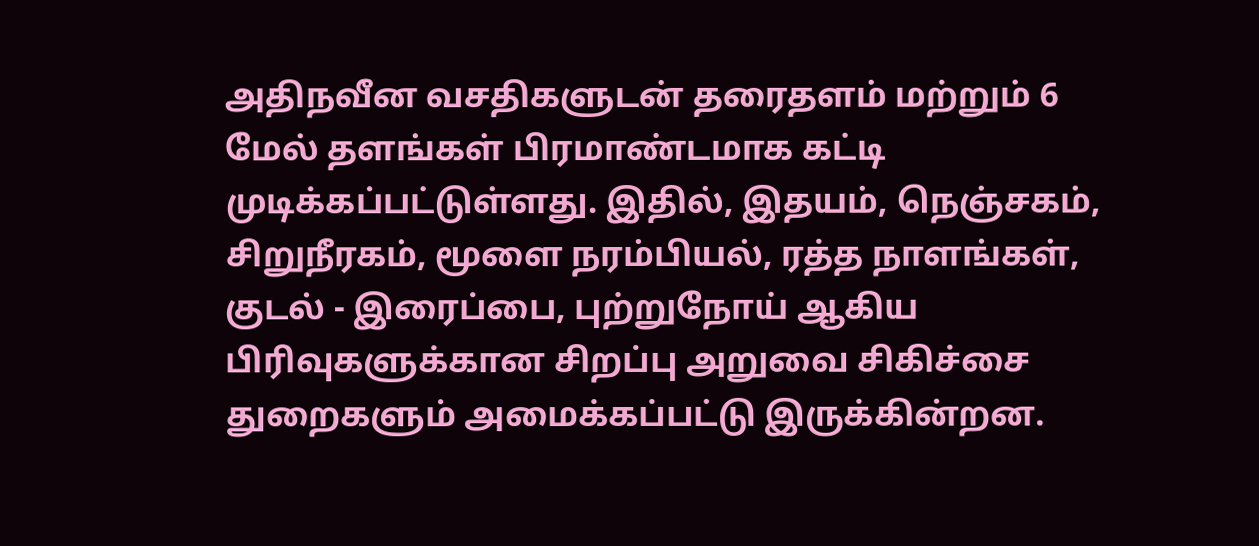அதிநவீன வசதிகளுடன் தரைதளம் மற்றும் 6 மேல் தளங்கள் பிரமாண்டமாக கட்டி முடிக்கப்பட்டுள்ளது. இதில், இதயம், நெஞ்சகம், சிறுநீரகம், மூளை நரம்பியல், ரத்த நாளங்கள், குடல் - இரைப்பை, புற்றுநோய் ஆகிய பிரிவுகளுக்கான சிறப்பு அறுவை சிகிச்சை துறைகளும் அமைக்கப்பட்டு இருக்கின்றன.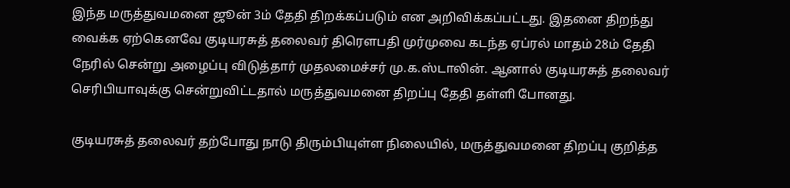இந்த மருத்துவமனை ஜூன் 3ம் தேதி திறக்கப்படும் என அறிவிக்கப்பட்டது. இதனை திறந்து வைக்க ஏற்கெனவே குடியரசுத் தலைவர் திரௌபதி முர்முவை கடந்த ஏப்ரல் மாதம் 28ம் தேதி நேரில் சென்று அழைப்பு விடுத்தார் முதலமைச்சர் மு.க.ஸ்டாலின். ஆனால் குடியரசுத் தலைவர் செரிபியாவுக்கு சென்றுவிட்டதால் மருத்துவமனை திறப்பு தேதி தள்ளி போனது.

குடியரசுத் தலைவர் தற்போது நாடு திரும்பியுள்ள நிலையில், மருத்துவமனை திறப்பு குறித்த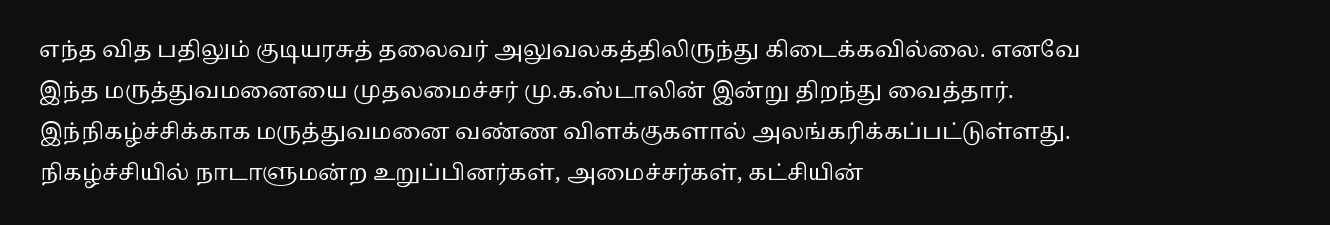எந்த வித பதிலும் குடியரசுத் தலைவர் அலுவலகத்திலிருந்து கிடைக்கவில்லை. எனவே இந்த மருத்துவமனையை முதலமைச்சர் மு.க.ஸ்டாலின் இன்று திறந்து வைத்தார். இந்நிகழ்ச்சிக்காக மருத்துவமனை வண்ண விளக்குகளால் அலங்கரிக்கப்பட்டுள்ளது. நிகழ்ச்சியில் நாடாளுமன்ற உறுப்பினர்கள், அமைச்சர்கள், கட்சியின்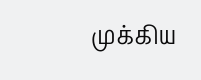முக்கிய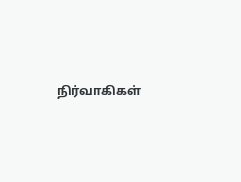நிர்வாகிகள்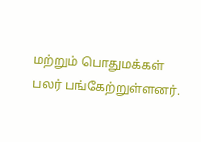மற்றும் பொதுமக்கள் பலர் பங்கேற்றுள்ளனர்.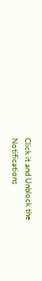Click it and Unblock the Notifications